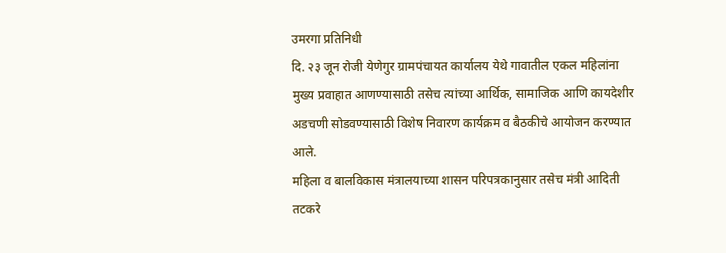उमरगा प्रतिनिधी
दि. २३ जून रोजी येणेगुर ग्रामपंचायत कार्यालय येथे गावातील एकल महिलांना मुख्य प्रवाहात आणण्यासाठी तसेच त्यांच्या आर्थिक, सामाजिक आणि कायदेशीर अडचणी सोडवण्यासाठी विशेष निवारण कार्यक्रम व बैठकीचे आयोजन करण्यात आले.
महिला व बालविकास मंत्रालयाच्या शासन परिपत्रकानुसार तसेच मंत्री आदिती तटकरे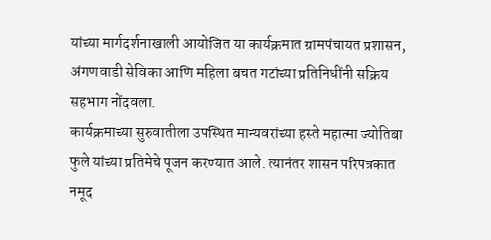यांच्या मार्गदर्शनाखाली आयोजित या कार्यक्रमात ग्रामपंचायत प्रशासन, अंगणवाडी सेविका आणि महिला बचत गटांच्या प्रतिनिधींनी सक्रिय सहभाग नोंदवला.
कार्यक्रमाच्या सुरुवातीला उपस्थित मान्यवरांच्या हस्ते महात्मा ज्योतिबा फुले यांच्या प्रतिमेचे पूजन करण्यात आले. त्यानंतर शासन परिपत्रकात नमूद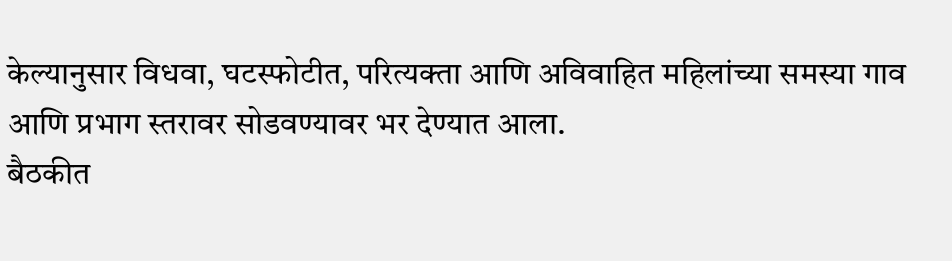केल्यानुसार विधवा, घटस्फोटीत, परित्यक्ता आणि अविवाहित महिलांच्या समस्या गाव आणि प्रभाग स्तरावर सोडवण्यावर भर देण्यात आला.
बैठकीत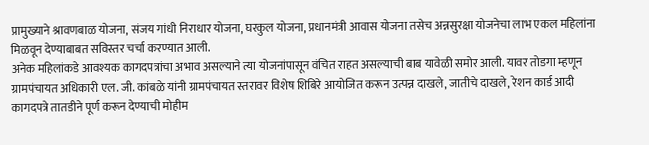प्रामुख्याने श्रावणबाळ योजना, संजय गांधी निराधार योजना, घरकुल योजना, प्रधानमंत्री आवास योजना तसेच अन्नसुरक्षा योजनेचा लाभ एकल महिलांना मिळवून देण्याबाबत सविस्तर चर्चा करण्यात आली.
अनेक महिलांकडे आवश्यक कागदपत्रांचा अभाव असल्याने त्या योजनांपासून वंचित राहत असल्याची बाब यावेळी समोर आली. यावर तोडगा म्हणून ग्रामपंचायत अधिकारी एल. जी. कांबळे यांनी ग्रामपंचायत स्तरावर विशेष शिबिरे आयोजित करून उत्पन्न दाखले, जातीचे दाखले, रेशन कार्ड आदी कागदपत्रे तातडीने पूर्ण करून देण्याची मोहीम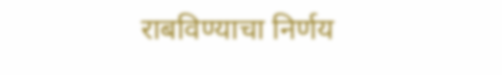राबविण्याचा निर्णय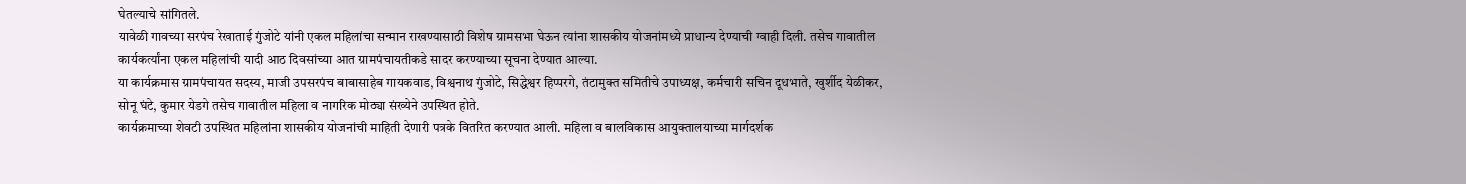घेतल्याचे सांगितले.
यावेळी गावच्या सरपंच रेखाताई गुंजोटे यांनी एकल महिलांचा सन्मान राखण्यासाठी विशेष ग्रामसभा घेऊन त्यांना शासकीय योजनांमध्ये प्राधान्य देण्याची ग्वाही दिली. तसेच गावातील कार्यकर्त्यांना एकल महिलांची यादी आठ दिवसांच्या आत ग्रामपंचायतीकडे सादर करण्याच्या सूचना देण्यात आल्या.
या कार्यक्रमास ग्रामपंचायत सदस्य, माजी उपसरपंच बाबासाहेब गायकवाड, विश्वनाथ गुंजोटे, सिद्धेश्वर हिप्परगे, तंटामुक्त समितीचे उपाध्यक्ष, कर्मचारी सचिन दूधभाते, खुर्शीद येळीकर, सोनू घंटे, कुमार येडगे तसेच गावातील महिला व नागरिक मोठ्या संख्येने उपस्थित होते.
कार्यक्रमाच्या शेवटी उपस्थित महिलांना शासकीय योजनांची माहिती देणारी पत्रके वितरित करण्यात आली. महिला व बालविकास आयुक्तालयाच्या मार्गदर्शक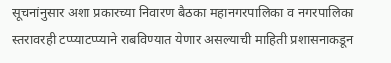सूचनांनुसार अशा प्रकारच्या निवारण बैठका महानगरपालिका व नगरपालिका स्तरावरही टप्प्याटप्प्याने राबविण्यात येणार असल्याची माहिती प्रशासनाकडून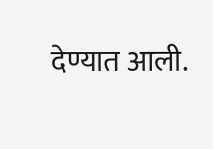देण्यात आली.